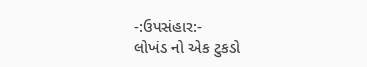-:ઉપસંહાર:-
લોખંડ નો એક ટુકડો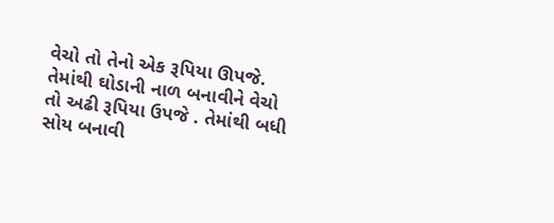વેચો તો તેનો એક રૂપિયા ઊપજે. તેમાંથી ઘોડાની નાળ બનાવીને વેચો તો અઢી રૂપિયા ઉપજે . તેમાંથી બધી સોય બનાવી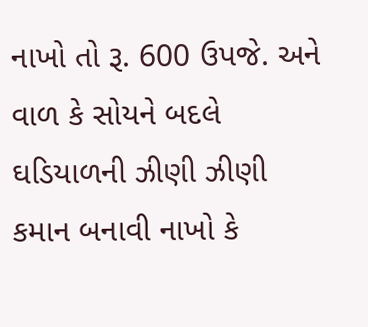નાખો તો રૂ. 600 ઉપજે. અને વાળ કે સોયને બદલે ઘડિયાળની ઝીણી ઝીણી કમાન બનાવી નાખો કે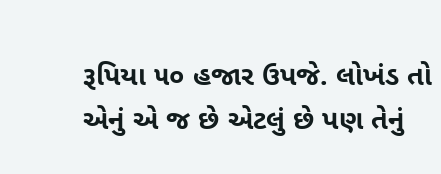રૂપિયા ૫૦ હજાર ઉપજે. લોખંડ તો એનું એ જ છે એટલું છે પણ તેનું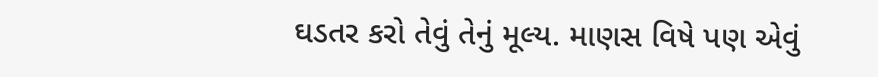ઘડતર કરો તેવું તેનું મૂલ્ય. માણસ વિષે પણ એવું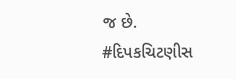જ છે.
#દિપકચિટણીસ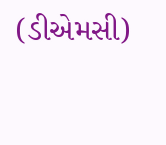(ડીએમસી)